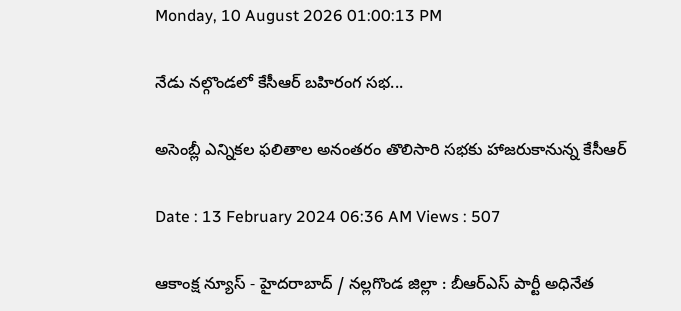Monday, 10 August 2026 01:00:13 PM

నేడు నల్గొండలో కేసీఆర్ బహిరంగ సభ...

అసెంబ్లీ ఎన్నికల ఫలితాల అనంతరం తొలిసారి సభకు హాజరుకానున్న కేసీఆర్

Date : 13 February 2024 06:36 AM Views : 507

ఆకాంక్ష న్యూస్ - హైదరాబాద్ / నల్లగొండ జిల్లా : బీఆర్ఎస్ పార్టీ అధినేత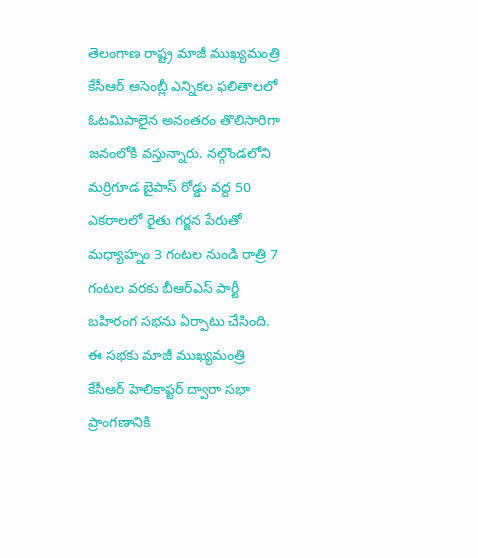తెలంగాణ రాష్ట్ర మాజీ ముఖ్యమంత్రి కేసీఆర్ అసెంబ్లీ ఎన్నికల ఫలితాలలో ఓటమిపాలైన అనంతరం తొలిసారిగా జనంలోకి వస్తున్నారు. నల్గొండలోని మర్రిగూడ బైపాస్ రోడ్డు వద్ద 50 ఎకరాలలో రైతు గర్జన పేరుతో మధ్యాహ్నం 3 గంటల నుండి రాత్రి 7 గంటల వరకు బీఆర్ఎస్ పార్టీ బహిరంగ సభను ఏర్పాటు చేసింది. ఈ సభకు మాజీ ముఖ్యమంత్రి కేసీఆర్ హెలికాప్టర్ ద్వారా సభా ప్రాంగణానికి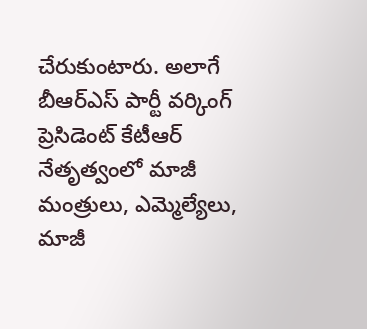చేరుకుంటారు. అలాగే బీఆర్ఎస్ పార్టీ వర్కింగ్ ప్రెసిడెంట్ కేటీఆర్ నేతృత్వంలో మాజీ మంత్రులు, ఎమ్మెల్యేలు, మాజీ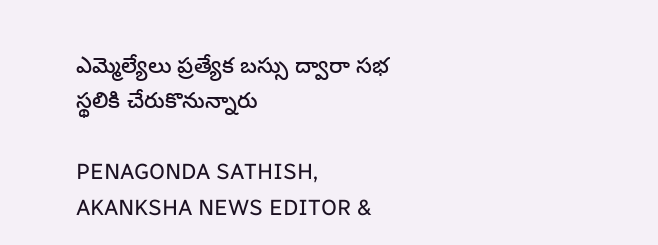ఎమ్మెల్యేలు ప్రత్యేక బస్సు ద్వారా సభ స్థలికి చేరుకొనున్నారు

PENAGONDA SATHISH, AKANKSHA NEWS EDITOR &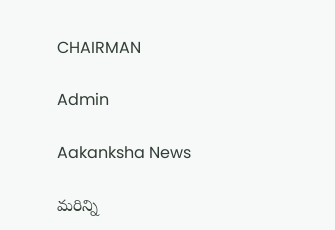CHAIRMAN

Admin

Aakanksha News

మరిన్ని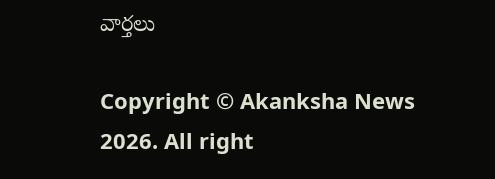వార్తలు

Copyright © Akanksha News 2026. All right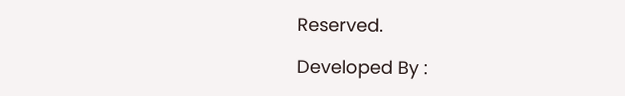Reserved.

Developed By :